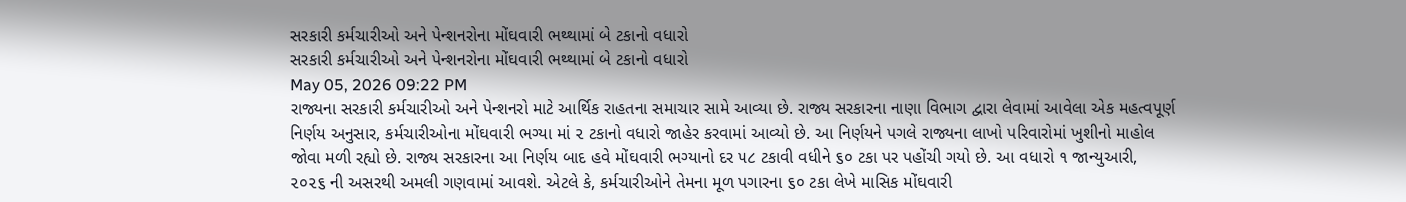સરકારી કર્મચારીઓ અને પેન્શનરોના મોંઘવારી ભથ્થામાં બે ટકાનો વધારો
સરકારી કર્મચારીઓ અને પેન્શનરોના મોંઘવારી ભથ્થામાં બે ટકાનો વધારો
May 05, 2026 09:22 PM
રાજ્યના સરકારી કર્મચારીઓ અને પેન્શનરો માટે આર્થિક રાહતના સમાચાર સામે આવ્યા છે. રાજ્ય સરકારના નાણા વિભાગ દ્વારા લેવામાં આવેલા એક મહત્વપૂર્ણ નિર્ણય અનુસાર, કર્મચારીઓના મોંઘવારી ભગ્યા માં ૨ ટકાનો વધારો જાહેર કરવામાં આવ્યો છે. આ નિર્ણયને પગલે રાજ્યના લાખો પરિવારોમાં ખુશીનો માહોલ જોવા મળી રહ્યો છે. રાજ્ય સરકારના આ નિર્ણય બાદ હવે મોંઘવારી ભગ્યાનો દર ૫૮ ટકાવી વધીને ૬૦ ટકા પર પહોંચી ગયો છે. આ વધારો ૧ જાન્યુઆરી, ૨૦૨૬ ની અસરથી અમલી ગણવામાં આવશે. એટલે કે, કર્મચારીઓને તેમના મૂળ પગારના ૬૦ ટકા લેખે માસિક મોંઘવારી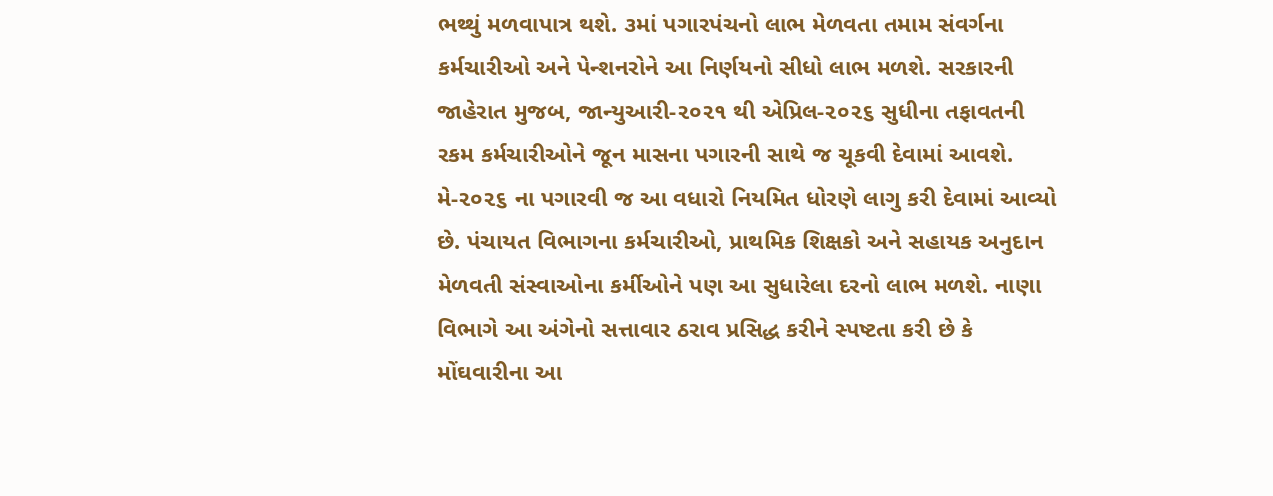ભથ્થું મળવાપાત્ર થશે. ૩માં પગારપંચનો લાભ મેળવતા તમામ સંવર્ગના કર્મચારીઓ અને પેન્શનરોને આ નિર્ણયનો સીધો લાભ મળશે. સરકારની જાહેરાત મુજબ, જાન્યુઆરી-૨૦૨૧ થી એપ્રિલ-૨૦૨૬ સુધીના તફાવતની રકમ કર્મચારીઓને જૂન માસના પગારની સાથે જ ચૂકવી દેવામાં આવશે. મે-૨૦૨૬ ના પગારવી જ આ વધારો નિયમિત ધોરણે લાગુ કરી દેવામાં આવ્યો છે. પંચાયત વિભાગના કર્મચારીઓ, પ્રાથમિક શિક્ષકો અને સહાયક અનુદાન મેળવતી સંસ્વાઓના કર્મીઓને પણ આ સુધારેલા દરનો લાભ મળશે. નાણા વિભાગે આ અંગેનો સત્તાવાર ઠરાવ પ્રસિદ્ધ કરીને સ્પષ્ટતા કરી છે કે મોંઘવારીના આ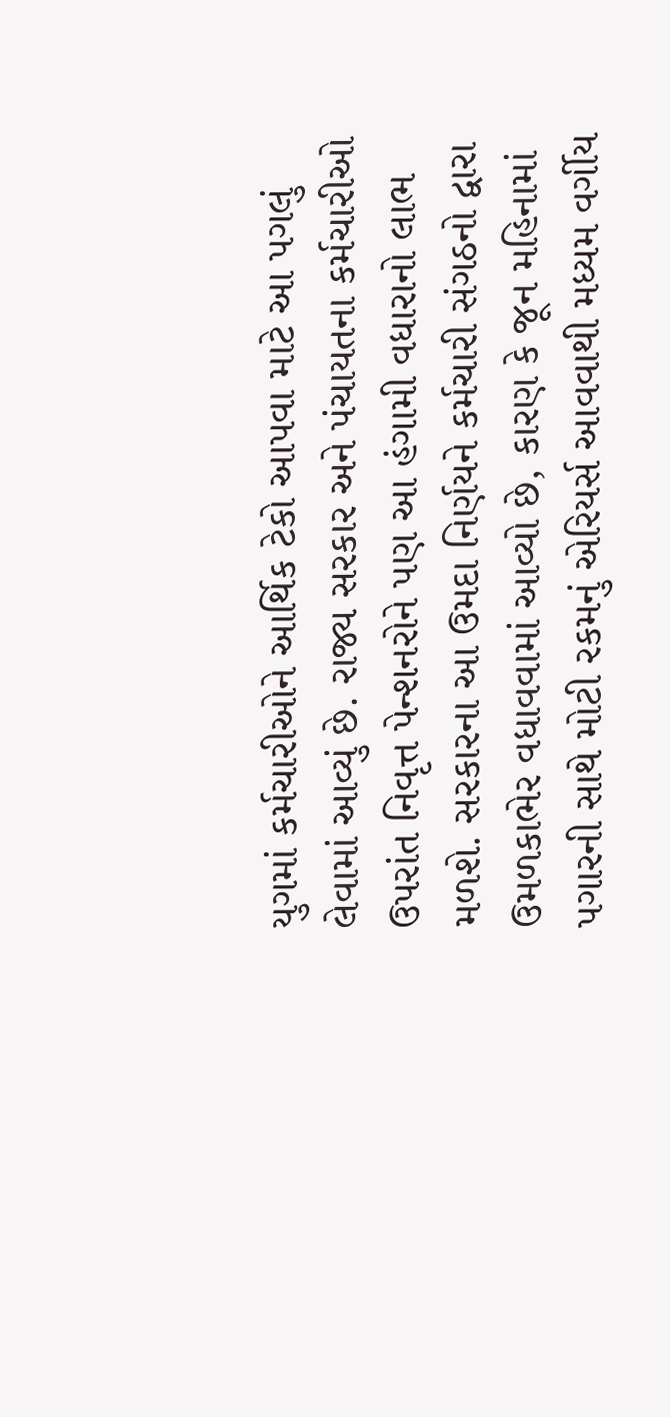યુગમાં કર્મચારીઓને આર્થિક ટેકો આપવા માટે આ પગલું લેવામાં આવ્યું છે. રાજ્ય સરકાર અને પંચાયતના કર્મચારીઓ ઉપરાંત નિવૃત્ત પેન્શનરોને પણ આ હંગામી વધારાનો લાભ મળશે. સરકારના આ ઉમદા નિર્ણયને કર્મચારી સંગઠનો દ્વારા ઉમળકાભેર વધાવવામાં આવ્યો છે, કારણ કે જૂન મહિનામાં પગારની સાથે મોટી રકમનું એરિયર્સ આવવાથી મધ્યમ વર્ગીય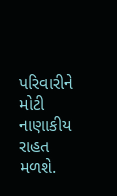પરિવારીને મોટી નાણાકીય રાહત મળશે.